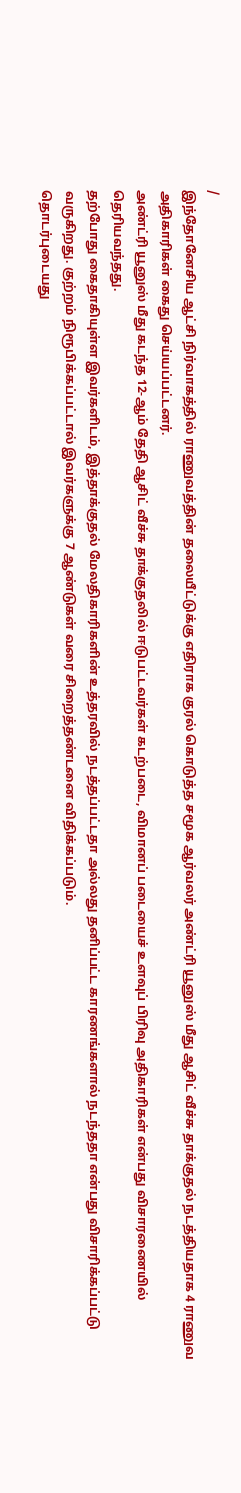/
இந்தோனேசிய ஆட்சி நிர்வாகத்தில் ராணுவத்தின் தலையீட்டுக்கு எதிராக குரல் கொடுத்த சமூக ஆர்வலர் அண்ட்ரி யூனுஸ் மீது ஆசிட் வீச்சு தாக்குதல் நடத்தியதாக 4 ராணுவ அதிகாரிகள் கைது செய்யப்பட்டனர்.
அண்ட்ரி யூனுஸ் மீது கடந்த 12-ஆம் தேதி ஆசிட் வீச்சு தாக்குதலில் ஈடுபட்டவர்கள் கடற்படை, விமானப் படையைச் உளவுப் பிரிவு அதிகாரிகள் என்பது விசாரணையில் தெரியவந்தது.
தற்போது கைதாகியுள்ள இவர்களிடம், இத்தாக்குதல் மேலதிகாரிகளின் உத்தரவில் நடத்தப்பட்டதா அல்லது தனிப்பட்ட காரணங்களால் நடந்ததா என்பது விசாரிக்கப்பட்டு வருகிறது. குற்றம் நிரூபிக்கப்பட்டால் இவர்களுக்கு 7 ஆண்டுகள் வரை சிறைத்தண்டனை விதிக்கப்படும்.
தொடர்புடையது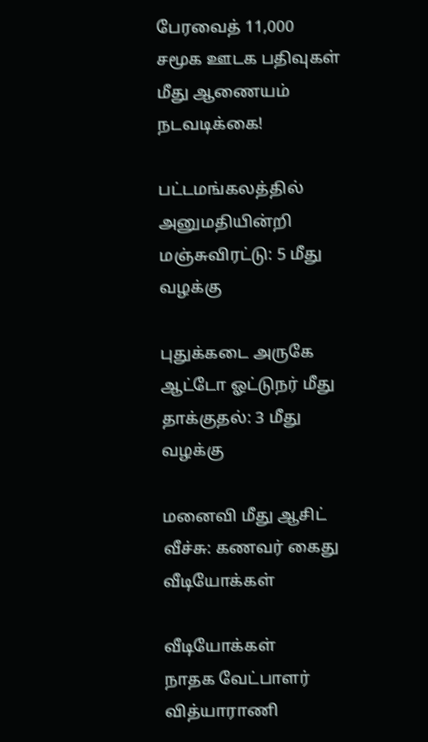பேரவைத் 11,000 சமூக ஊடக பதிவுகள் மீது ஆணையம் நடவடிக்கை!

பட்டமங்கலத்தில் அனுமதியின்றி மஞ்சுவிரட்டு: 5 மீது வழக்கு

புதுக்கடை அருகே ஆட்டோ ஓட்டுநர் மீது தாக்குதல்: 3 மீது வழக்கு

மனைவி மீது ஆசிட் வீச்சு: கணவர் கைது
வீடியோக்கள்

வீடியோக்கள்
நாதக வேட்பாளர் வித்யாராணி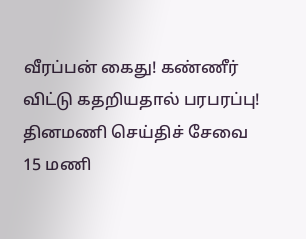வீரப்பன் கைது! கண்ணீர் விட்டு கதறியதால் பரபரப்பு!
தினமணி செய்திச் சேவை
15 மணி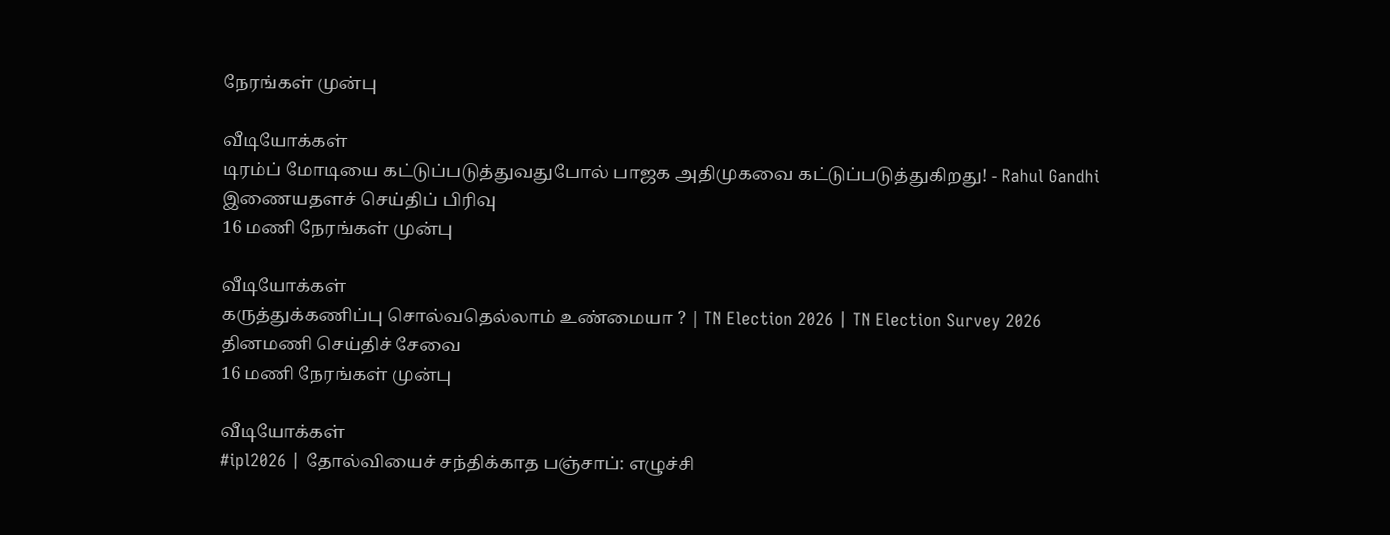நேரங்கள் முன்பு

வீடியோக்கள்
டிரம்ப் மோடியை கட்டுப்படுத்துவதுபோல் பாஜக அதிமுகவை கட்டுப்படுத்துகிறது! - Rahul Gandhi
இணையதளச் செய்திப் பிரிவு
16 மணி நேரங்கள் முன்பு

வீடியோக்கள்
கருத்துக்கணிப்பு சொல்வதெல்லாம் உண்மையா ? | TN Election 2026 | TN Election Survey 2026
தினமணி செய்திச் சேவை
16 மணி நேரங்கள் முன்பு

வீடியோக்கள்
#ipl2026 | தோல்வியைச் சந்திக்காத பஞ்சாப்: எழுச்சி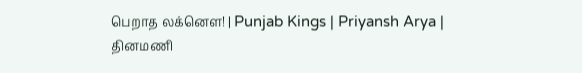பெறாத லக்னௌ! | Punjab Kings | Priyansh Arya |
தினமணி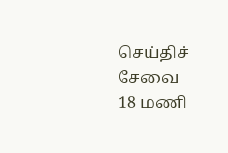செய்திச் சேவை
18 மணி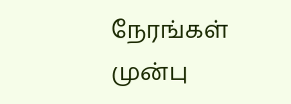நேரங்கள் முன்பு